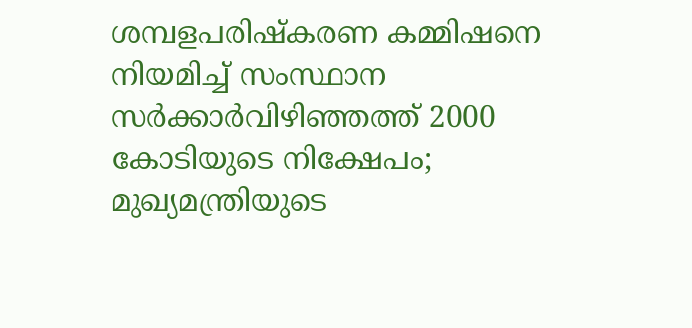ശമ്പളപരിഷ്കരണ കമ്മിഷനെ നിയമിച്ച് സംസ്ഥാന സർക്കാർവിഴിഞ്ഞത്ത് 2000 കോടിയുടെ നിക്ഷേപം; മുഖ്യമന്ത്രിയുടെ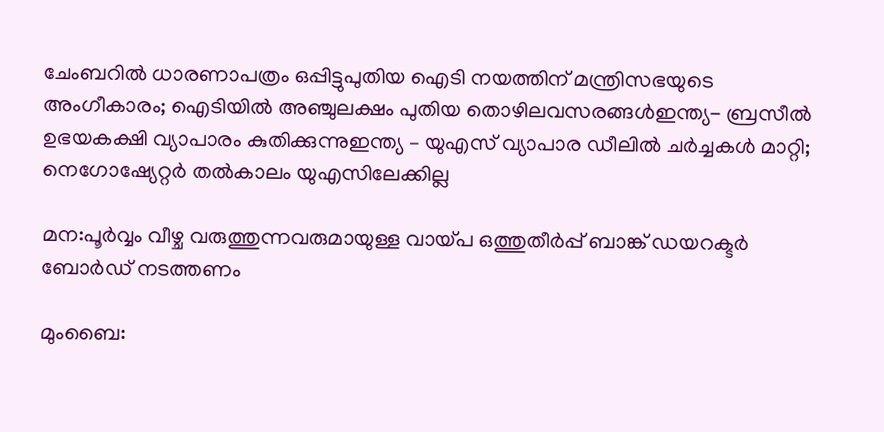ചേംബറിൽ ധാരണാപത്രം ഒപ്പിട്ടുപുതിയ ഐടി നയത്തിന് മന്ത്രിസഭയുടെ അംഗീകാരം; ഐടിയിൽ അഞ്ചുലക്ഷം പുതിയ തൊഴിലവസരങ്ങൾഇന്ത്യ- ബ്രസീൽ ഉഭയകക്ഷി വ്യാപാരം കുതിക്കുന്നുഇന്ത്യ – യുഎസ് വ്യാപാര ഡീലിൽ ചർച്ചകൾ മാറ്റി; നെഗോഷ്യേറ്റർ തൽകാലം യുഎസിലേക്കില്ല

മന:പൂര്‍വ്വം വീഴ്ച വരുത്തുന്നവരുമായുള്ള വായ്പ ഒത്തുതീര്‍പ്പ്‌ ബാങ്ക് ഡയറക്ടര്‍ ബോര്‍ഡ് നടത്തണം

മുംബൈ: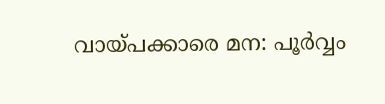വായ്പക്കാരെ മന: പൂര്‍വ്വം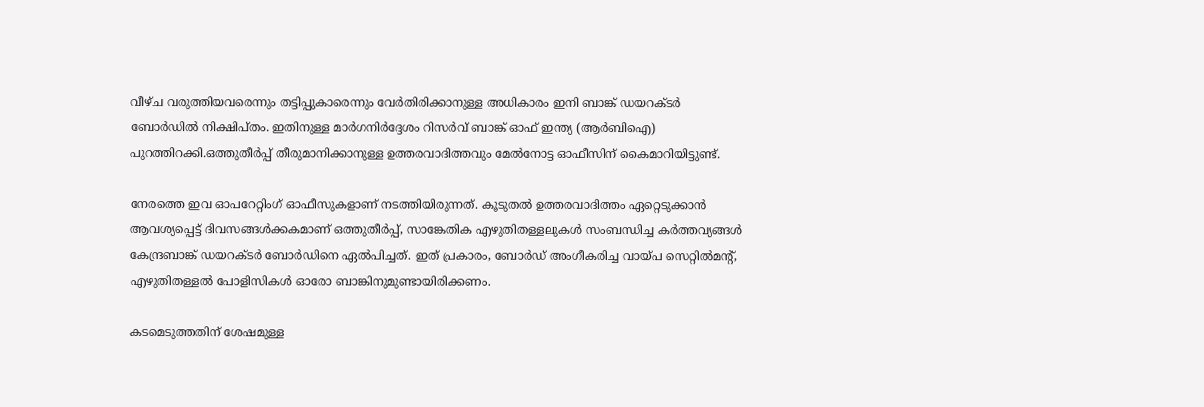വീഴ്ച വരുത്തിയവരെന്നും തട്ടിപ്പുകാരെന്നും വേര്‍തിരിക്കാനുള്ള അധികാരം ഇനി ബാങ്ക് ഡയറക്ടര്‍ ബോര്‍ഡില്‍ നിക്ഷിപ്തം. ഇതിനുള്ള മാര്‍ഗനിര്‍ദ്ദേശം റിസര്‍വ് ബാങ്ക് ഓഫ് ഇന്ത്യ (ആര്‍ബിഐ) പുറത്തിറക്കി.ഒത്തുതീര്‍പ്പ് തീരുമാനിക്കാനുള്ള ഉത്തരവാദിത്തവും മേല്‍നോട്ട ഓഫീസിന് കൈമാറിയിട്ടുണ്ട്.

നേരത്തെ ഇവ ഓപറേറ്റിംഗ് ഓഫീസുകളാണ് നടത്തിയിരുന്നത്. കൂടുതല്‍ ഉത്തരവാദിത്തം ഏറ്റെടുക്കാന്‍ ആവശ്യപ്പെട്ട് ദിവസങ്ങള്‍ക്കകമാണ് ഒത്തുതീര്‍പ്പ്, സാങ്കേതിക എഴുതിതള്ളലുകള്‍ സംബന്ധിച്ച കര്‍ത്തവ്യങ്ങള്‍ കേന്ദ്രബാങ്ക് ഡയറക്ടര്‍ ബോര്‍ഡിനെ ഏല്‍പിച്ചത്. ഇത് പ്രകാരം, ബോര്‍ഡ് അംഗീകരിച്ച വായ്പ സെറ്റില്‍മന്റ്, എഴുതിതള്ളല്‍ പോളിസികള്‍ ഓരോ ബാങ്കിനുമുണ്ടായിരിക്കണം.

കടമെടുത്തതിന് ശേഷമുള്ള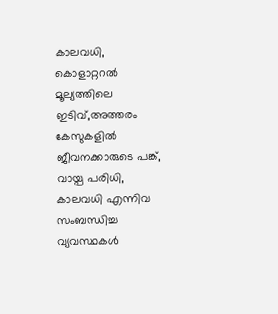കാലവധി, കൊളാറ്ററല്‍ മൂല്യത്തിലെ ഇടിവ്,അത്തരം കേസുകളില്‍ ജീവനക്കാരുടെ പങ്ക്, വായ്പ പരിധി, കാലവധി എന്നിവ സംബന്ധിച്ച വ്യവസ്ഥകള്‍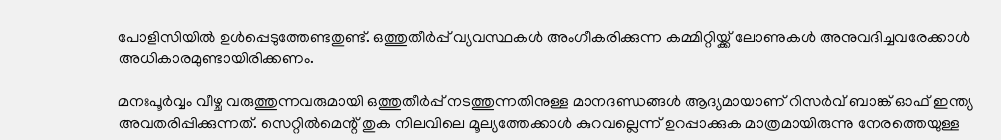പോളിസിയില്‍ ഉള്‍പ്പെടുത്തേണ്ടതുണ്ട്. ഒത്തുതീര്‍പ്പ് വ്യവസ്ഥകള്‍ അംഗീകരിക്കുന്ന കമ്മിറ്റിയ്ക്ക് ലോണുകള്‍ അനുവദിച്ചവരേക്കാള്‍ അധികാരമുണ്ടായിരിക്കണം.

മനഃപൂര്‍വ്വം വീഴ്ച വരുത്തുന്നവരുമായി ഒത്തുതീര്‍പ്പ് നടത്തുന്നതിനുള്ള മാനദണ്ഡങ്ങള്‍ ആദ്യമായാണ് റിസര്‍വ് ബാങ്ക് ഓഫ് ഇന്ത്യ അവതരിപ്പിക്കുന്നത്. സെറ്റില്‍മെന്റ് തുക നിലവിലെ മൂല്യത്തേക്കാള്‍ കുറവല്ലെന്ന് ഉറപ്പാക്കുക മാത്രമായിരുന്നു നേരത്തെയുള്ള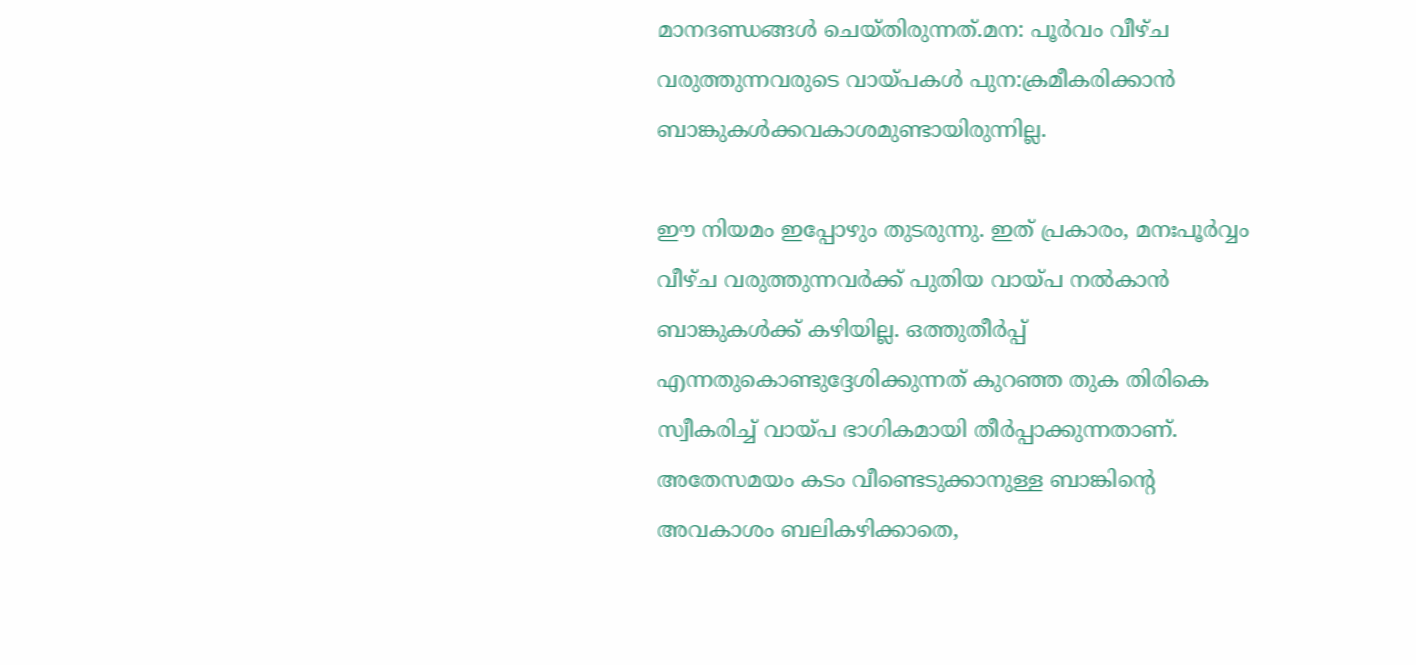മാനദണ്ഡങ്ങള്‍ ചെയ്തിരുന്നത്.മന: പൂര്‍വം വീഴ്ച വരുത്തുന്നവരുടെ വായ്പകള്‍ പുന:ക്രമീകരിക്കാന്‍ ബാങ്കുകള്‍ക്കവകാശമുണ്ടായിരുന്നില്ല.

ഈ നിയമം ഇപ്പോഴും തുടരുന്നു. ഇത് പ്രകാരം, മനഃപൂര്‍വ്വം വീഴ്ച വരുത്തുന്നവര്‍ക്ക് പുതിയ വായ്പ നല്‍കാന്‍ ബാങ്കുകള്‍ക്ക് കഴിയില്ല. ഒത്തുതീര്‍പ്പ് എന്നതുകൊണ്ടുദ്ദേശിക്കുന്നത് കുറഞ്ഞ തുക തിരികെ സ്വീകരിച്ച് വായ്പ ഭാഗികമായി തീര്‍പ്പാക്കുന്നതാണ്. അതേസമയം കടം വീണ്ടെടുക്കാനുള്ള ബാങ്കിന്റെ അവകാശം ബലികഴിക്കാതെ,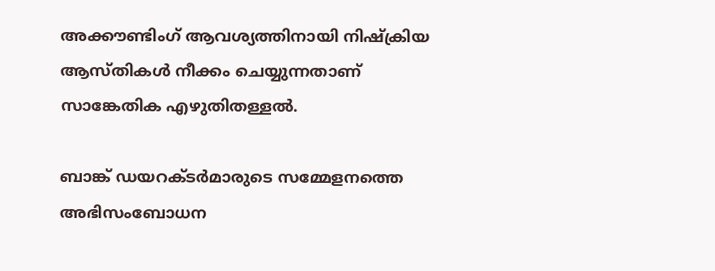അക്കൗണ്ടിംഗ് ആവശ്യത്തിനായി നിഷ്‌ക്രിയ ആസ്തികള്‍ നീക്കം ചെയ്യുന്നതാണ് സാങ്കേതിക എഴുതിതള്ളല്‍.

ബാങ്ക് ഡയറക്ടര്‍മാരുടെ സമ്മേളനത്തെ അഭിസംബോധന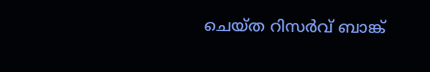ചെയ്ത റിസര്‍വ് ബാങ്ക്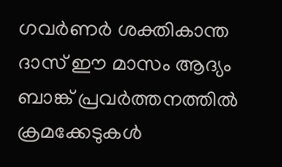ഗവര്‍ണര്‍ ശക്തികാന്ത ദാസ് ഈ മാസം ആദ്യം ബാങ്ക് പ്രവര്‍ത്തനത്തില്‍ ക്രമക്കേടുകള്‍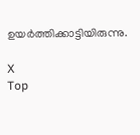ഉയര്‍ത്തിക്കാട്ടിയിരുന്നു.

X
Top